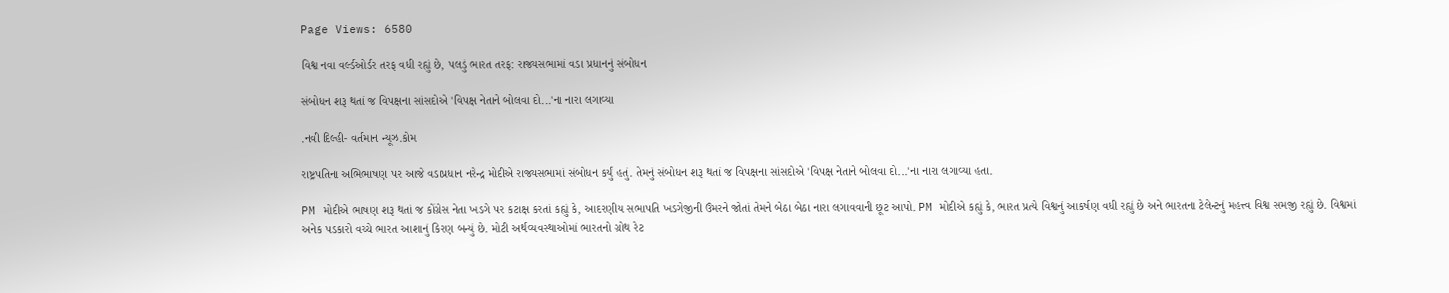Page Views: 6580

વિશ્વ નવા વર્લ્ડઓર્ડર તરફ વધી રહ્યું છે, પલડું ભારત તરફ: રાજ્યસભામાં વડા પ્રધાનનું સંબોધન

સંબોધન શરૂ થતાં જ વિપક્ષના સાંસદોએ 'વિપક્ષ નેતાને બોલવા દો...'ના નારા લગાવ્યા

.નવી દિલ્હી- વર્તમાન ન્યૂઝ.કોમ

રાષ્ટ્રપતિના અભિભાષણ પર આજે વડાપ્રધાન નરેન્દ્ર મોદીએ રાજ્યસભામાં સંબોધન કર્યું હતું. તેમનું સંબોધન શરૂ થતાં જ વિપક્ષના સાંસદોએ 'વિપક્ષ નેતાને બોલવા દો...'ના નારા લગાવ્યા હતા.

PM મોદીએ ભાષણ શરૂ થતાં જ કોંગ્રેસ નેતા ખડગે પર કટાક્ષ કરતાં કહ્યું કે, આદરણીય સભાપતિ ખડગેજીની ઉંમરને જોતાં તેમને બેઠા બેઠા નારા લગાવવાની છૂટ આપો. PM મોદીએ કહ્યું કે, ભારત પ્રત્યે વિશ્વનું આકર્ષણ વધી રહ્યું છે અને ભારતના ટેલેન્ટનું મહત્ત્વ વિશ્વ સમજી રહ્યું છે. વિશ્વમાં અનેક પડકારો વચ્ચે ભારત આશાનું કિરણ બન્યું છે. મોટી અર્થવ્યવસ્થાઓમાં ભારતનો ગ્રોથ રેટ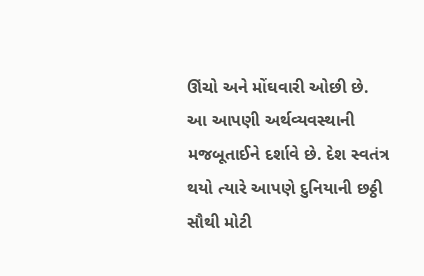ઊંચો અને મોંઘવારી ઓછી છે. આ આપણી અર્થવ્યવસ્થાની મજબૂતાઈને દર્શાવે છે. દેશ સ્વતંત્ર થયો ત્યારે આપણે દુનિયાની છઠ્ઠી સૌથી મોટી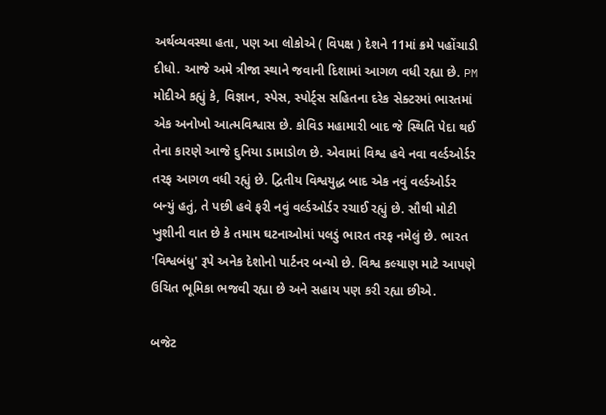અર્થવ્યવસ્થા હતા, પણ આ લોકોએ ( વિપક્ષ ) દેશને 11માં ક્રમે પહોંચાડી દીધો. આજે અમે ત્રીજા સ્થાને જવાની દિશામાં આગળ વધી રહ્યા છે. PM મોદીએ કહ્યું કે, વિજ્ઞાન, સ્પેસ, સ્પોર્ટ્સ સહિતના દરેક સેક્ટરમાં ભારતમાં એક અનોખો આત્મવિશ્વાસ છે. કોવિડ મહામારી બાદ જે સ્થિતિ પેદા થઈ તેના કારણે આજે દુનિયા ડામાડોળ છે. એવામાં વિશ્વ હવે નવા વર્લ્ડઓર્ડર તરફ આગળ વધી રહ્યું છે. દ્વિતીય વિશ્વયુદ્ધ બાદ એક નવું વર્લ્ડઓર્ડર બન્યું હતું, તે પછી હવે ફરી નવું વર્લ્ડઓર્ડર રચાઈ રહ્યું છે. સૌથી મોટી ખુશીની વાત છે કે તમામ ઘટનાઓમાં પલડું ભારત તરફ નમેલું છે. ભારત 'વિશ્વબંધુ' રૂપે અનેક દેશોનો પાર્ટનર બન્યો છે. વિશ્વ કલ્યાણ માટે આપણે ઉચિત ભૂમિકા ભજવી રહ્યા છે અને સહાય પણ કરી રહ્યા છીએ.

બજેટ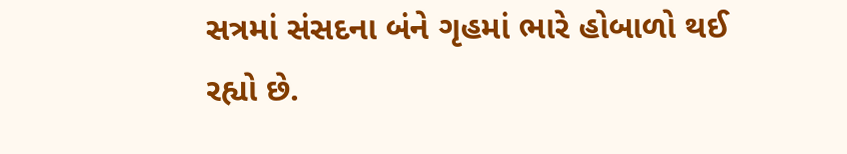સત્રમાં સંસદના બંને ગૃહમાં ભારે હોબાળો થઈ રહ્યો છે.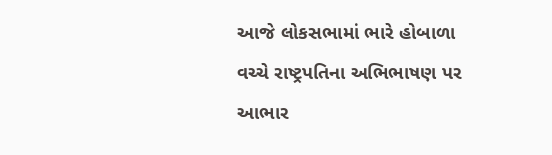આજે લોકસભામાં ભારે હોબાળા વચ્ચે રાષ્ટ્રપતિના અભિભાષણ પર આભાર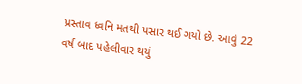પ્રસ્તાવ ધ્વનિ મતથી પસાર થઈ ગયો છે. આવું 22 વર્ષ બાદ પહેલીવાર થયું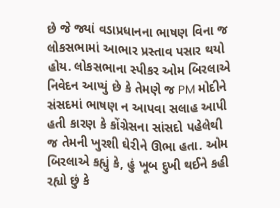છે જે જ્યાં વડાપ્રધાનના ભાષણ વિના જ લોકસભામાં આભાર પ્રસ્તાવ પસાર થયો હોય. લોકસભાના સ્પીકર ઓમ બિરલાએ નિવેદન આપ્યું છે કે તેમણે જ PM મોદીને સંસદમાં ભાષણ ન આપવા સલાહ આપી હતી કારણ કે કોંગ્રેસના સાંસદો પહેલેથી જ તેમની ખુરશી ઘેરીને ઊભા હતા. ઓમ બિરલાએ કહ્યું કે, હું ખૂબ દુખી થઈને કહી રહ્યો છું કે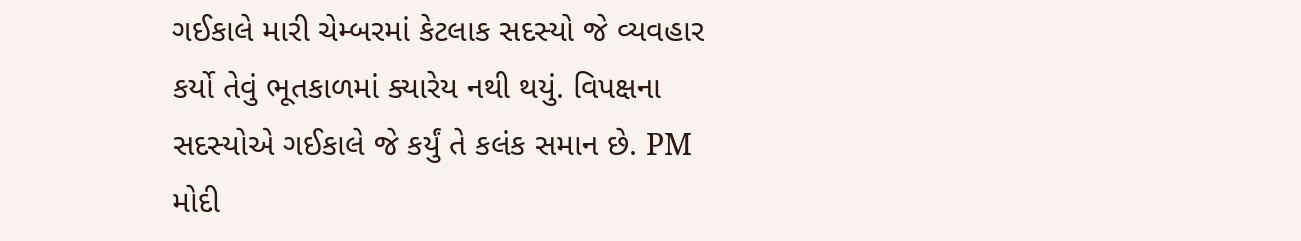ગઈકાલે મારી ચેમ્બરમાં કેટલાક સદસ્યો જે વ્યવહાર કર્યો તેવું ભૂતકાળમાં ક્યારેય નથી થયું. વિપક્ષના સદસ્યોએ ગઈકાલે જે કર્યું તે કલંક સમાન છે. PM મોદી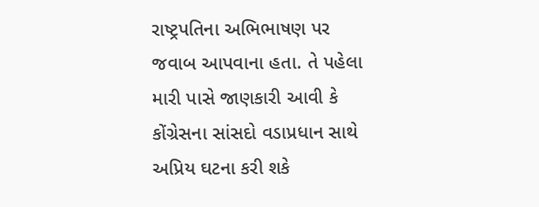રાષ્ટ્રપતિના અભિભાષણ પર જવાબ આપવાના હતા. તે પહેલા મારી પાસે જાણકારી આવી કે કોંગ્રેસના સાંસદો વડાપ્રધાન સાથે અપ્રિય ઘટના કરી શકે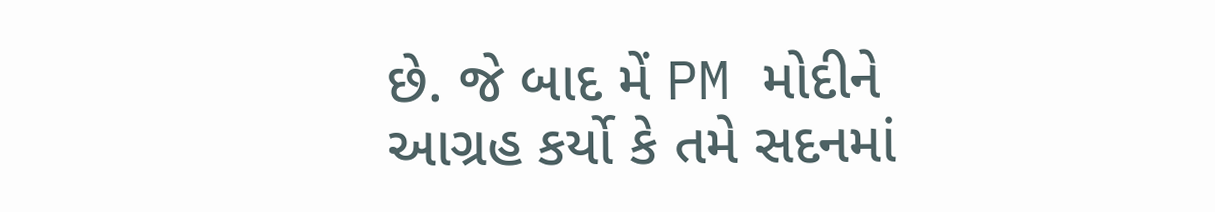છે. જે બાદ મેં PM મોદીને આગ્રહ કર્યો કે તમે સદનમાં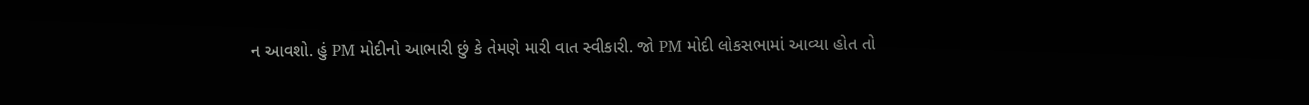ન આવશો. હું PM મોદીનો આભારી છું કે તેમણે મારી વાત સ્વીકારી. જો PM મોદી લોકસભામાં આવ્યા હોત તો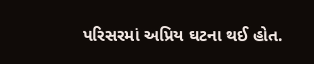પરિસરમાં અપ્રિય ઘટના થઈ હોત.